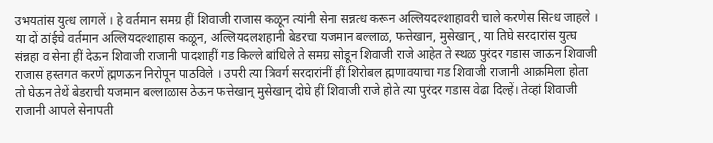उभयतांस युत्ध लागलें । हे वर्तमान समग्र हीं शिवाजी राजास कळून त्यांनी सेना सन्नत्ध करून अल्लियदल्शाहावरी चाले करणेस सित्ध जाहले । या दों ठांईचे वर्तमान अल्लियदल्शाहास कळून, अल्लियदलशहानी बेडरचा यजमान बल्लाळ, फत्तेखान, मुसेखान्, या तिघे सरदारांस युत्घ संन्नहा व सेना हीं देऊन शिवाजी राजानी पादशाहीं गड किल्ले बांधिले ते समग्र सोडून शिवाजी राजे आहेत ते स्थळ पुरंदर गडास जाऊन शिवाजी राजास हस्तगत करणें ह्मणऊन निरोपून पाठविले । उपरी त्या त्रिवर्ग सरदारांनीं हीं शिरोबल ह्मणावयाचा गड शिवाजी राजानी आक्रमिला होता तो घेऊन तेथें बेडराची यजमान बल्लाळास ठेऊन फत्तेखान् मुसेखान् दोघे हीं शिवाजी राजे होते त्या पुरंदर गडास वेढा दिल्हें। तेव्हां शिवाजी राजानी आपले सेनापती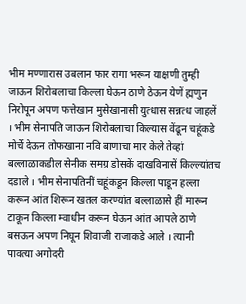भीम मण्णारास उबलान फार रागा भरून याक्षणी तुम्ही जाऊन शिरोबलाचा किल्ला घेऊन ठाणे ठेऊन येणें ह्मणुन निरोपून अपण फत्तेखान मुसेखानासी युत्धास सन्नत्ध जाहलें । भीम सेनापति जाऊन शिरोबलाचा किल्यास वेंढून चहूंकडे मोर्चे देऊन तोफखाना नवि बाणाचा मार केले तेव्हां बल्लाळाकडील सेनीक समग्र डोसकें दाखविनासें किल्ल्यांतच दडाले । भीम सेनापतिनीं चहूंकडून किल्ला पाडून हल्ला करून आंत शिरून खतल करण्यांत बल्लाळासे हीं मारून टाकून किल्ला म्वाधीन करून घेऊन आंत आपले ठाणे बसऊन अपण निघून शिवाजी राजाकडे आले । त्यानी पावत्या अगोदरी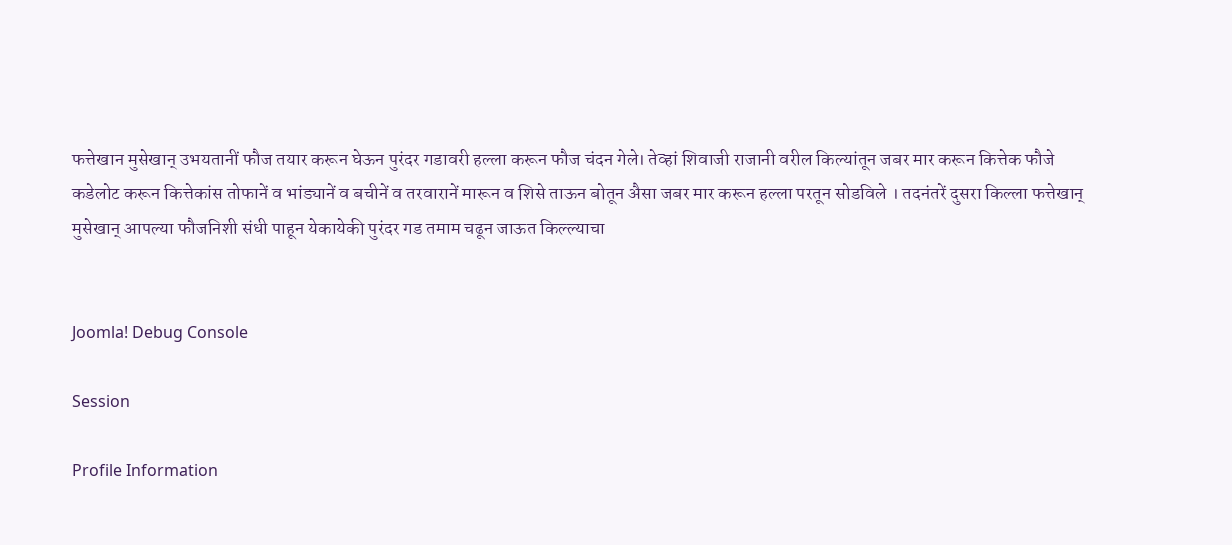फत्तेखान मुसेखान् उभयतानीं फौज तयार करून घेऊन पुरंदर गडावरी हल्ला करून फौज चंदन गेले। तेव्हां शिवाजी राजानी वरील किल्यांतून जबर मार करून कित्तेक फौजे कडेलोट करून कित्तेकांस तोफानें व भांड्यानें व बचीनें व तरवारानें मारून व शिसे ताऊन बोतून अैसा जबर मार करून हल्ला परतून सोडविले । तदनंतरें दुसरा किल्ला फत्तेखान् मुसेखान् आपल्या फौजनिशी संधी पाहून येकायेकी पुरंदर गड तमाम चढून जाऊत किल्ल्याचा


Joomla! Debug Console

Session

Profile Information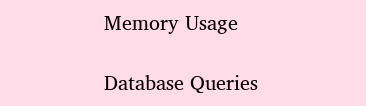Memory Usage

Database Queries